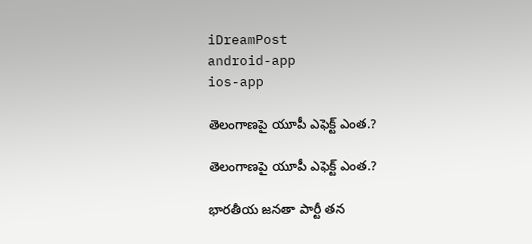iDreamPost
android-app
ios-app

తెలంగాణ‌పై యూపీ ఎఫెక్ట్ ఎంత‌.?

తెలంగాణ‌పై యూపీ ఎఫెక్ట్ ఎంత‌.?

భార‌తీయ జ‌న‌తా పార్టీ త‌న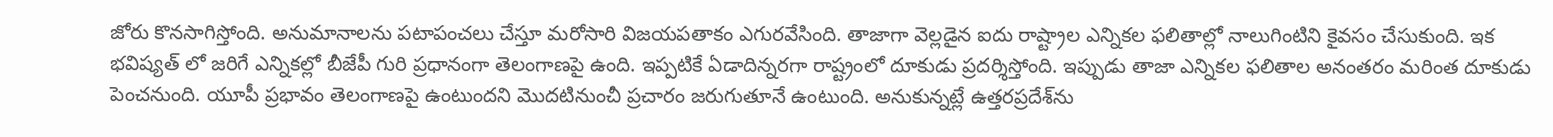జోరు కొన‌సాగిస్తోంది. అనుమానాల‌ను ప‌టాపంచ‌లు చేస్తూ మ‌రోసారి విజ‌య‌ప‌తాకం ఎగుర‌వేసింది. తాజాగా వెల్ల‌డైన ఐదు రాష్ట్రాల ఎన్నిక‌ల ఫ‌లితాల్లో నాలుగింటిని కైవ‌సం చేసుకుంది. ఇక భవిష్య‌త్ లో జ‌రిగే ఎన్నిక‌ల్లో బీజేపీ గురి ప్ర‌ధానంగా తెలంగాణ‌పై ఉంది. ఇప్ప‌టికే ఏడాదిన్న‌ర‌గా రాష్ట్రంలో దూకుడు ప్ర‌ద‌ర్శిస్తోంది. ఇప్పుడు తాజా ఎన్నిక‌ల ఫ‌లితాల అనంత‌రం మ‌రింత దూకుడు పెంచ‌నుంది. యూపీ ప్ర‌భావం తెలంగాణ‌పై ఉంటుంద‌ని మొద‌టినుంచీ ప్ర‌చారం జ‌రుగుతూనే ఉంటుంది. అనుకున్నట్లే ఉత్తరప్రదేశ్‌ను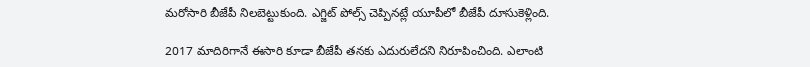మరోసారి బీజేపీ నిలబెట్టుకుంది. ఎగ్జిట్ పోల్స్ చెప్పినట్లే యూపీలో బీజేపీ దూసుకెళ్లింది.

2017 మాదిరిగానే ఈసారి కూడా బీజేపీ తనకు ఎదురులేదని నిరూపించింది. ఎలాంటి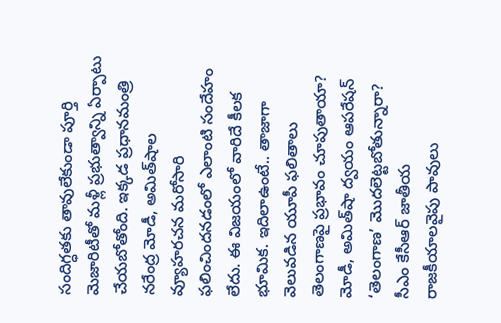సందిగ్ధతకు తావులేకుండా పూర్తి మెజారిటీతో మళ్లీ ప్రభుత్వాన్ని ఏర్పాటు చేయబోతోంది. ఇక్కడ ప్రధానమంత్రి నరేంద్ర మోడీ, అమిత్‌షాల వ్యూహరచన మరోసారి ఫలించిందనడంలో ఎలాంటి సందేహం లేదు. ఈ విజయంలో వారిదే కీలక భూమిక. ఇదిలాఉంటే.. తాజాగా వెలువడిన యూపీ ఫలితాలు తెలంగాణపై ప్రభావం చూపుతాయా? మోడీ, అమిత్‌షా ద్వయం ఆపరేషన్ ‘తెలంగాణ’ మొదలెట్టబోతున్నారా? సీఎం కేసీఆర్ జాతీయ రాజకీయాలవైపు పావులు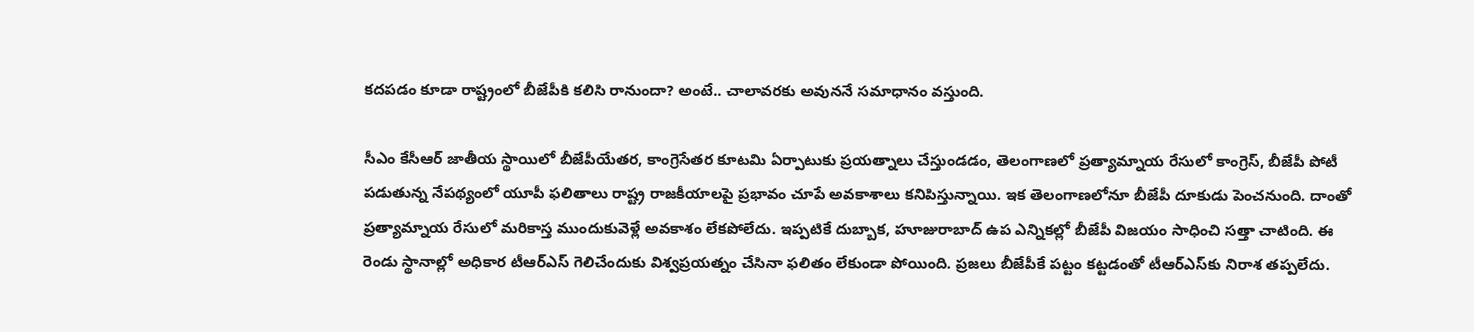కదపడం కూడా రాష్ట్రంలో బీజేపీకి కలిసి రానుందా? అంటే.. చాలావరకు అవుననే సమాధానం వస్తుంది.

సీఎం కేసీఆర్‌ జాతీయ స్థాయిలో బీజేపీయేతర, కాంగ్రెసేతర కూటమి ఏర్పాటుకు ప్రయత్నాలు చేస్తుండడం, తెలంగాణలో ప్రత్యామ్నాయ రేసులో కాంగ్రెస్‌, బీజేపీ పోటీ పడుతున్న నేపథ్యంలో యూపీ ఫలితాలు రాష్ట్ర రాజకీయాలపై ప్రభావం చూపే అవకాశాలు కనిపిస్తున్నాయి. ఇక తెలంగాణలోనూ బీజేపీ దూకుడు పెంచనుంది. దాంతో ప్రత్యామ్నాయ రేసులో మరికాస్త ముందుకువెళ్లే అవకాశం లేకపోలేదు. ఇప్పటికే దుబ్బాక, హూజురాబాద్ ఉప ఎన్నిక‌ల్లో బీజేపీ విజయం సాధించి సత్తా చాటింది. ఈ రెండు స్థానాల్లో అధికార టీఆర్ఎస్ గెలిచేందుకు విశ్వప్రయత్నం చేసినా ఫలితం లేకుండా పోయింది. ప్రజలు బీజేపీకే పట్టం కట్టడంతో టీఆర్ఎస్‌కు నిరాశ తప్పలేదు.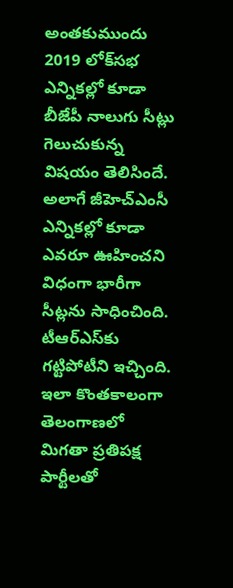అంతకుముందు 2019 లోక్‌సభ ఎన్నికల్లో కూడా బీజేపీ నాలుగు సీట్లు గెలుచుకున్న విషయం తెలిసిందే. అలాగే జీహెచ్ఎంసీ ఎన్నికల్లో కూడా ఎవరూ ఊహించని విధంగా భారీగా సీట్లను సాధించింది. టీఆర్ఎస్‌కు గట్టిపోటీని ఇచ్చింది. ఇలా కొంతకాలంగా తెలంగాణలో మిగతా ప్రతిపక్ష పార్టీలతో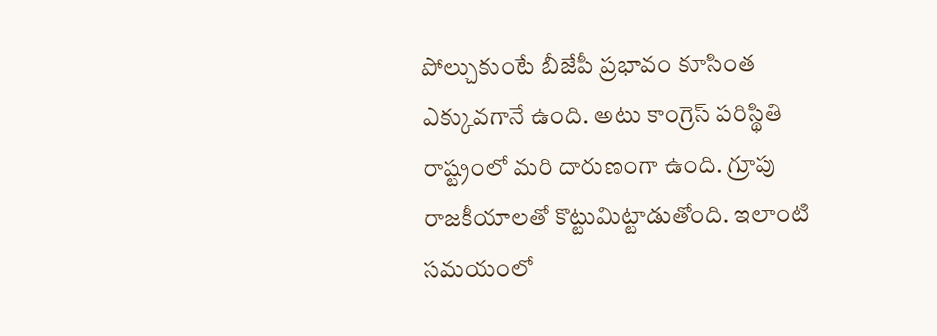పోల్చుకుంటే బీజేపీ ప్రభావం కూసింత ఎక్కువగానే ఉంది. అటు కాంగ్రెస్‌ పరిస్థితి రాష్ట్రంలో మరి దారుణంగా ఉంది. గ్రూపు రాజకీయాలతో కొట్టుమిట్టాడుతోంది. ఇలాంటి సమయంలో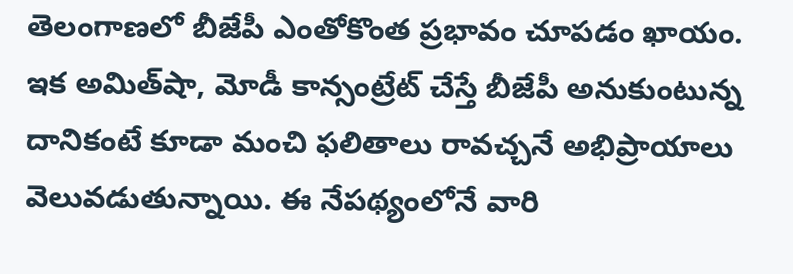తెలంగాణలో బీజేపీ ఎంతోకొంత ప్రభావం చూపడం ఖాయం. ఇక అమిత్‌షా, మోడీ కాన్సంట్రేట్ చేస్తే బీజేపీ అనుకుంటున్న దానికంటే కూడా మంచి ఫలితాలు రావచ్చనే అభిప్రాయాలు వెలువడుతున్నాయి. ఈ నేపథ్యంలోనే వారి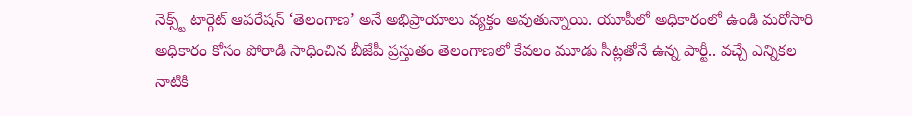నెక్స్ట్ టార్గెట్ ఆపరేషన్ ‘తెలంగాణ’ అనే అభిప్రాయాలు వ్య‌క్తం అవుతున్నాయి. యూపీలో అధికారంలో ఉండి మ‌రోసారి అధికారం కోసం పోరాడి సాధించిన బీజేపీ ప్ర‌స్తుతం తెలంగాణ‌లో కేవ‌లం మూడు సీట్ల‌తోనే ఉన్న పార్టీ.. వ‌చ్చే ఎన్నిక‌ల నాటికి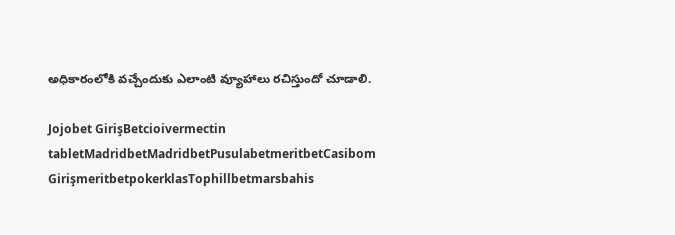అధికారంలోకి వ‌చ్చేందుకు ఎలాంటి వ్యూహాలు ర‌చిస్తుందో చూడాలి.

Jojobet GirişBetcioivermectin tabletMadridbetMadridbetPusulabetmeritbetCasibom GirişmeritbetpokerklasTophillbetmarsbahis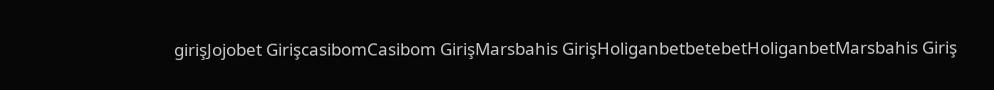girişJojobet GirişcasibomCasibom GirişMarsbahis GirişHoliganbetbetebetHoliganbetMarsbahis Giriş